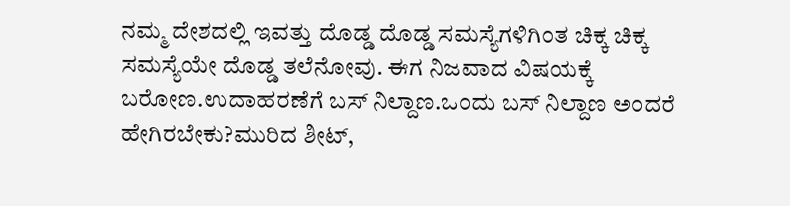ನಮ್ಮ ದೇಶದಲ್ಲಿ ಇವತ್ತು ದೊಡ್ಡ ದೊಡ್ಡ ಸಮಸ್ಯೆಗಳಿಗಿಂತ ಚಿಕ್ಕ ಚಿಕ್ಕ ಸಮಸ್ಯೆಯೇ ದೊಡ್ಡ ತಲೆನೋವು. ಈಗ ನಿಜವಾದ ವಿಷಯಕ್ಕೆ ಬರೋಣ.ಉದಾಹರಣೆಗೆ ಬಸ್ ನಿಲ್ದಾಣ.ಒಂದು ಬಸ್ ನಿಲ್ದಾಣ ಅಂದರೆ ಹೇಗಿರಬೇಕು?ಮುರಿದ ಶೀಟ್,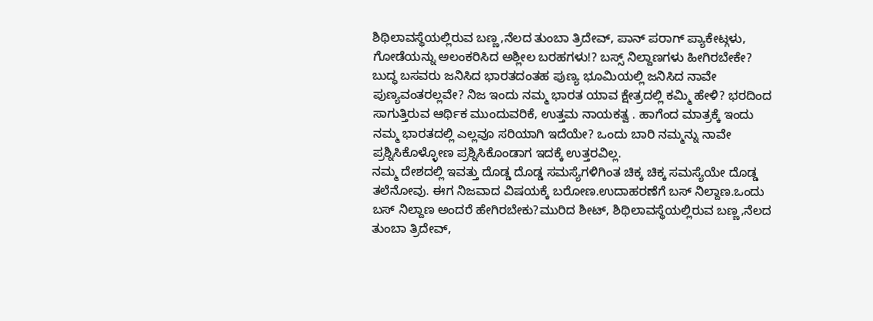ಶಿಥಿಲಾವಸ್ಥೆಯಲ್ಲಿರುವ ಬಣ್ಣ,ನೆಲದ ತುಂಬಾ ತ್ರಿದೇವ್, ಪಾನ್ ಪರಾಗ್ ಪ್ಯಾಕೇಟ್ಗಳು, ಗೋಡೆಯನ್ನು ಅಲಂಕರಿಸಿದ ಅಶ್ಲೀಲ ಬರಹಗಳು!? ಬಸ್ಸ್ ನಿಲ್ದಾಣಗಳು ಹೀಗಿರಬೇಕೇ?
ಬುದ್ಧ ಬಸವರು ಜನಿಸಿದ ಭಾರತದಂತಹ ಪುಣ್ಯ ಭೂಮಿಯಲ್ಲಿ ಜನಿಸಿದ ನಾವೇ ಪುಣ್ಯವಂತರಲ್ಲವೇ? ನಿಜ ಇಂದು ನಮ್ಮ ಭಾರತ ಯಾವ ಕ್ಷೇತ್ರದಲ್ಲಿ ಕಮ್ಮಿ ಹೇಳಿ? ಭರದಿಂದ ಸಾಗುತ್ತಿರುವ ಆರ್ಥಿಕ ಮುಂದುವರಿಕೆ, ಉತ್ತಮ ನಾಯಕತ್ವ . ಹಾಗೆಂದ ಮಾತ್ರಕ್ಕೆ ಇಂದು ನಮ್ಮ ಭಾರತದಲ್ಲಿ ಎಲ್ಲವೂ ಸರಿಯಾಗಿ ಇದೆಯೇ? ಒಂದು ಬಾರಿ ನಮ್ಮನ್ನು ನಾವೇ ಪ್ರಶ್ನಿಸಿಕೊಳ್ಳೋಣ ಪ್ರಶ್ನಿಸಿಕೊಂಡಾಗ ಇದಕ್ಕೆ ಉತ್ತರವಿಲ್ಲ.
ನಮ್ಮ ದೇಶದಲ್ಲಿ ಇವತ್ತು ದೊಡ್ಡ ದೊಡ್ಡ ಸಮಸ್ಯೆಗಳಿಗಿಂತ ಚಿಕ್ಕ ಚಿಕ್ಕ ಸಮಸ್ಯೆಯೇ ದೊಡ್ಡ ತಲೆನೋವು. ಈಗ ನಿಜವಾದ ವಿಷಯಕ್ಕೆ ಬರೋಣ.ಉದಾಹರಣೆಗೆ ಬಸ್ ನಿಲ್ದಾಣ.ಒಂದು ಬಸ್ ನಿಲ್ದಾಣ ಅಂದರೆ ಹೇಗಿರಬೇಕು?ಮುರಿದ ಶೀಟ್, ಶಿಥಿಲಾವಸ್ಥೆಯಲ್ಲಿರುವ ಬಣ್ಣ,ನೆಲದ ತುಂಬಾ ತ್ರಿದೇವ್,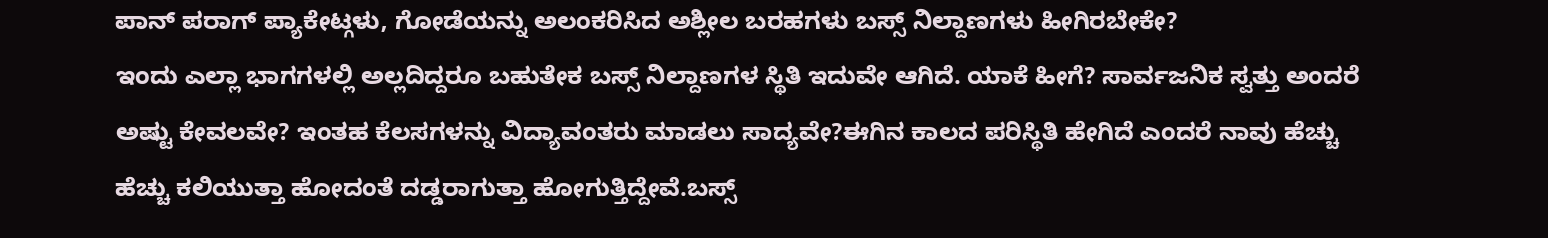ಪಾನ್ ಪರಾಗ್ ಪ್ಯಾಕೇಟ್ಗಳು, ಗೋಡೆಯನ್ನು ಅಲಂಕರಿಸಿದ ಅಶ್ಲೀಲ ಬರಹಗಳು ಬಸ್ಸ್ ನಿಲ್ದಾಣಗಳು ಹೀಗಿರಬೇಕೇ?
ಇಂದು ಎಲ್ಲಾ ಭಾಗಗಳಲ್ಲಿ ಅಲ್ಲದಿದ್ದರೂ ಬಹುತೇಕ ಬಸ್ಸ್ ನಿಲ್ದಾಣಗಳ ಸ್ಥಿತಿ ಇದುವೇ ಆಗಿದೆ. ಯಾಕೆ ಹೀಗೆ? ಸಾರ್ವಜನಿಕ ಸ್ವತ್ತು ಅಂದರೆ ಅಷ್ಟು ಕೇವಲವೇ? ಇಂತಹ ಕೆಲಸಗಳನ್ನು ವಿದ್ಯಾವಂತರು ಮಾಡಲು ಸಾದ್ಯವೇ?ಈಗಿನ ಕಾಲದ ಪರಿಸ್ಥಿತಿ ಹೇಗಿದೆ ಎಂದರೆ ನಾವು ಹೆಚ್ಚು ಹೆಚ್ಚು ಕಲಿಯುತ್ತಾ ಹೋದಂತೆ ದಡ್ಡರಾಗುತ್ತಾ ಹೋಗುತ್ತಿದ್ದೇವೆ.ಬಸ್ಸ್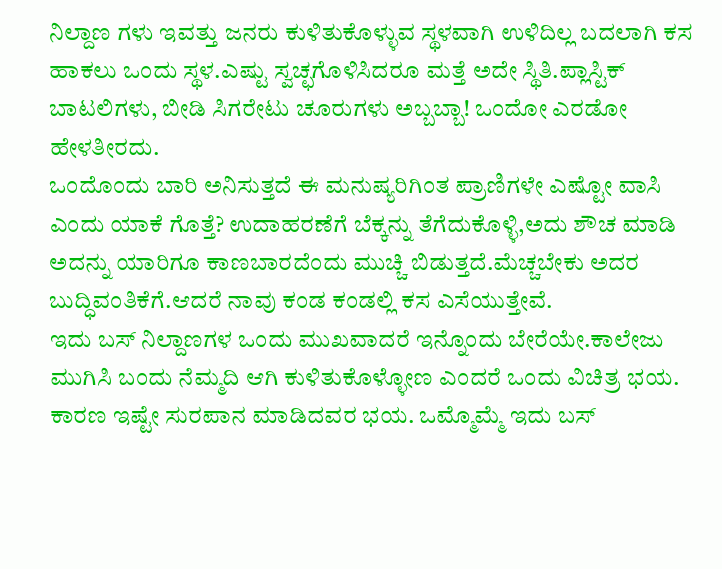ನಿಲ್ದಾಣ ಗಳು ಇವತ್ತು ಜನರು ಕುಳಿತುಕೊಳ್ಳುವ ಸ್ಥಳವಾಗಿ ಉಳಿದಿಲ್ಲ ಬದಲಾಗಿ ಕಸ ಹಾಕಲು ಒಂದು ಸ್ಥಳ.ಎಷ್ಟು ಸ್ವಚ್ಛಗೊಳಿಸಿದರೂ ಮತ್ತೆ ಅದೇ ಸ್ಥಿತಿ.ಪ್ಲಾಸ್ಟಿಕ್ ಬಾಟಲಿಗಳು, ಬೀಡಿ ಸಿಗರೇಟು ಚೂರುಗಳು ಅಬ್ಬಬ್ಬಾ! ಒಂದೋ ಎರಡೋ ಹೇಳತೀರದು.
ಒಂದೊಂದು ಬಾರಿ ಅನಿಸುತ್ತದೆ ಈ ಮನುಷ್ಯರಿಗಿಂತ ಪ್ರಾಣಿಗಳೇ ಎಷ್ಟೋ ವಾಸಿ ಎಂದು ಯಾಕೆ ಗೊತ್ತೆ? ಉದಾಹರಣೆಗೆ ಬೆಕ್ಕನ್ನು ತೆಗೆದುಕೊಳ್ಳಿ,ಅದು ಶೌಚ ಮಾಡಿ ಅದನ್ನು ಯಾರಿಗೂ ಕಾಣಬಾರದೆಂದು ಮುಚ್ಚಿ ಬಿಡುತ್ತದೆ.ಮೆಚ್ಚಬೇಕು ಅದರ ಬುದ್ಧಿವಂತಿಕೆಗೆ.ಆದರೆ ನಾವು ಕಂಡ ಕಂಡಲ್ಲಿ ಕಸ ಎಸೆಯುತ್ತೇವೆ.
ಇದು ಬಸ್ ನಿಲ್ದಾಣಗಳ ಒಂದು ಮುಖವಾದರೆ ಇನ್ನೊಂದು ಬೇರೆಯೇ.ಕಾಲೇಜು ಮುಗಿಸಿ ಬಂದು ನೆಮ್ಮದಿ ಆಗಿ ಕುಳಿತುಕೊಳ್ಳೋಣ ಎಂದರೆ ಒಂದು ವಿಚಿತ್ರ ಭಯ. ಕಾರಣ ಇಷ್ಟೇ ಸುರಪಾನ ಮಾಡಿದವರ ಭಯ. ಒಮ್ಮೊಮ್ಮೆ ಇದು ಬಸ್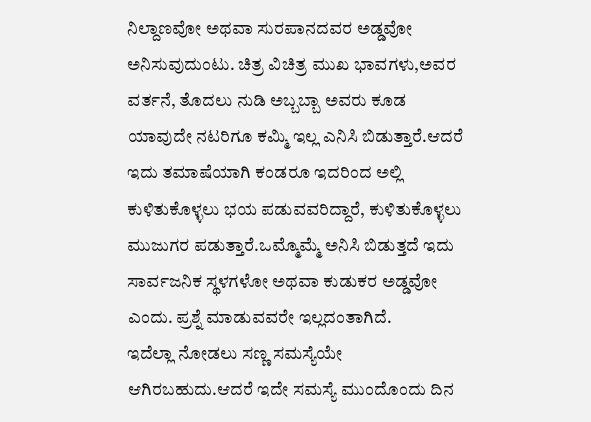ನಿಲ್ದಾಣವೋ ಅಥವಾ ಸುರಪಾನದವರ ಅಡ್ಡವೋ ಅನಿಸುವುದುಂಟು. ಚಿತ್ರ ವಿಚಿತ್ರ ಮುಖ ಭಾವಗಳು,ಅವರ ವರ್ತನೆ, ತೊದಲು ನುಡಿ ಅಬ್ಬಬ್ಬಾ ಅವರು ಕೂಡ ಯಾವುದೇ ನಟರಿಗೂ ಕಮ್ಮಿ ಇಲ್ಲ ಎನಿಸಿ ಬಿಡುತ್ತಾರೆ.ಆದರೆ ಇದು ತಮಾಷೆಯಾಗಿ ಕಂಡರೂ ಇದರಿಂದ ಅಲ್ಲಿ ಕುಳಿತುಕೊಳ್ಳಲು ಭಯ ಪಡುವವರಿದ್ದಾರೆ, ಕುಳಿತುಕೊಳ್ಳಲು ಮುಜುಗರ ಪಡುತ್ತಾರೆ.ಒಮ್ಮೊಮ್ಮೆ ಅನಿಸಿ ಬಿಡುತ್ತದೆ ಇದು ಸಾರ್ವಜನಿಕ ಸ್ಥಳಗಳೋ ಅಥವಾ ಕುಡುಕರ ಅಡ್ಡವೋ ಎಂದು. ಪ್ರಶ್ನೆ ಮಾಡುವವರೇ ಇಲ್ಲದಂತಾಗಿದೆ.
ಇದೆಲ್ಲಾ ನೋಡಲು ಸಣ್ಣ ಸಮಸ್ಯೆಯೇ ಆಗಿರಬಹುದು.ಆದರೆ ಇದೇ ಸಮಸ್ಯೆ ಮುಂದೊಂದು ದಿನ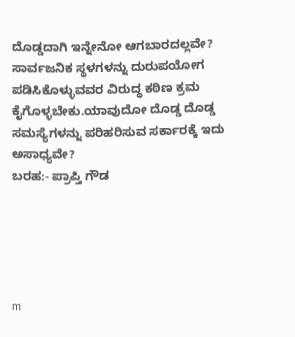ದೊಡ್ಡದಾಗಿ ಇನ್ನೇನೋ ಆಗಬಾರದಲ್ಲವೇ?
ಸಾರ್ವಜನಿಕ ಸ್ಥಳಗಳನ್ನು ದುರುಪಯೋಗ ಪಡಿಸಿಕೊಳ್ಳುವವರ ವಿರುದ್ಧ ಕಠಿಣ ಕ್ರಮ ಕೈಗೊಳ್ಳಬೇಕು.ಯಾವುದೋ ದೊಡ್ಡ ದೊಡ್ಡ ಸಮಸ್ಯೆಗಳನ್ನು ಪರಿಹರಿಸುವ ಸರ್ಕಾರಕ್ಕೆ ಇದು ಅಸಾಧ್ಯವೇ?
ಬರಹ:- ಪ್ರಾಪ್ತಿ ಗೌಡ





m